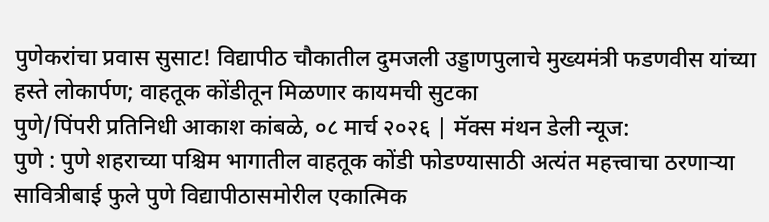पुणेकरांचा प्रवास सुसाट! विद्यापीठ चौकातील दुमजली उड्डाणपुलाचे मुख्यमंत्री फडणवीस यांच्या हस्ते लोकार्पण; वाहतूक कोंडीतून मिळणार कायमची सुटका
पुणे/पिंपरी प्रतिनिधी आकाश कांबळे, ०८ मार्च २०२६ | मॅक्स मंथन डेली न्यूज:
पुणे : पुणे शहराच्या पश्चिम भागातील वाहतूक कोंडी फोडण्यासाठी अत्यंत महत्त्वाचा ठरणाऱ्या सावित्रीबाई फुले पुणे विद्यापीठासमोरील एकात्मिक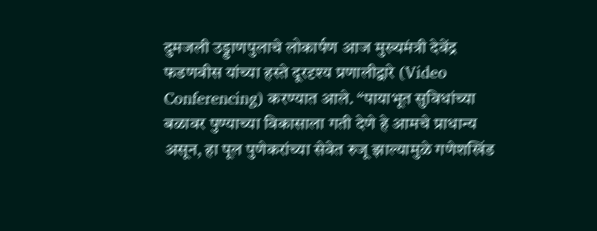दुमजली उड्डाणपुलाचे लोकार्पण आज मुख्यमंत्री देवेंद्र फडणवीस यांच्या हस्ते दूरदृश्य प्रणालीद्वारे (Video Conferencing) करण्यात आले. “पायाभूत सुविधांच्या बळावर पुण्याच्या विकासाला गती देणे हे आमचे प्राधान्य असून, हा पूल पुणेकरांच्या सेवेत रुजू झाल्यामुळे गणेशखिंड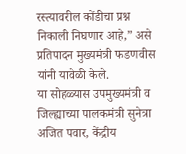रस्त्यावरील कोंडीचा प्रश्न निकाली निघणार आहे,” असे प्रतिपादन मुख्यमंत्री फडणवीस यांनी यावेळी केले.
या सोहळ्यास उपमुख्यमंत्री व जिल्ह्याच्या पालकमंत्री सुनेत्रा अजित पवार, केंद्रीय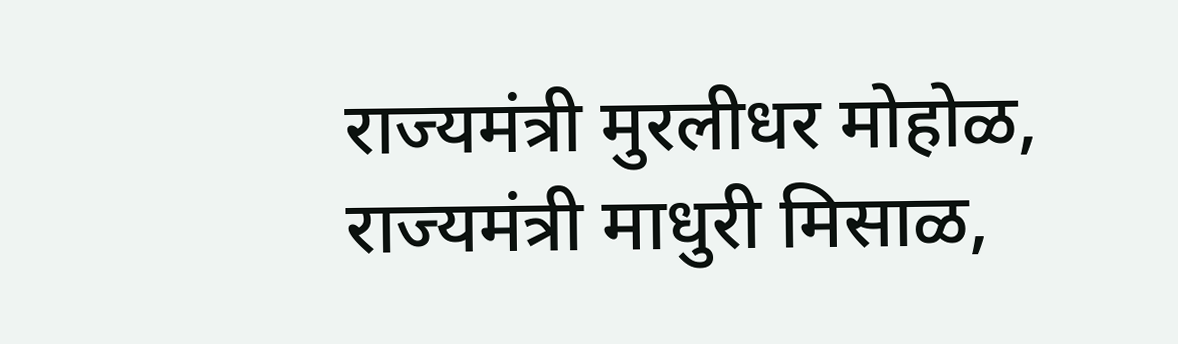राज्यमंत्री मुरलीधर मोहोळ, राज्यमंत्री माधुरी मिसाळ,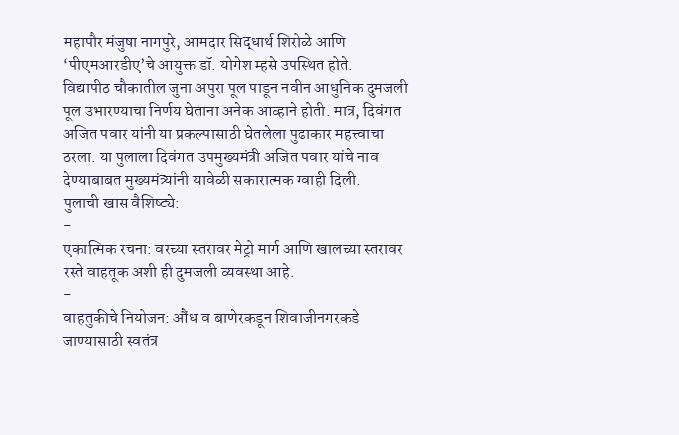महापौर मंजुषा नागपुरे, आमदार सिद्धार्थ शिरोळे आणि ‘पीएमआरडीए’चे आयुक्त डॉ. योगेश म्हसे उपस्थित होते.
विद्यापीठ चौकातील जुना अपुरा पूल पाडून नवीन आधुनिक दुमजली पूल उभारण्याचा निर्णय घेताना अनेक आव्हाने होती. मात्र, दिवंगत अजित पवार यांनी या प्रकल्पासाठी घेतलेला पुढाकार महत्त्वाचा ठरला. या पुलाला दिवंगत उपमुख्यमंत्री अजित पवार यांचे नाव देण्याबाबत मुख्यमंत्र्यांनी यावेळी सकारात्मक ग्वाही दिली.
पुलाची खास वैशिष्ट्ये:
-
एकात्मिक रचना: वरच्या स्तरावर मेट्रो मार्ग आणि खालच्या स्तरावर रस्ते वाहतूक अशी ही दुमजली व्यवस्था आहे.
-
वाहतुकीचे नियोजन: औंध व बाणेरकडून शिवाजीनगरकडे जाण्यासाठी स्वतंत्र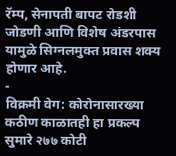रॅम्प, सेनापती बापट रोडशी जोडणी आणि विशेष अंडरपास यामुळे सिग्नलमुक्त प्रवास शक्य होणार आहे.
-
विक्रमी वेग: कोरोनासारख्या कठीण काळातही हा प्रकल्प सुमारे २७७ कोटी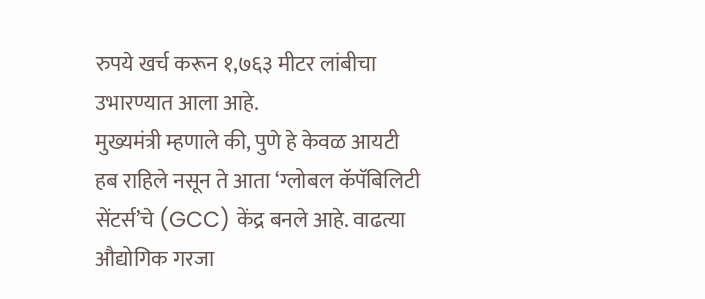रुपये खर्च करून १,७६३ मीटर लांबीचा उभारण्यात आला आहे.
मुख्यमंत्री म्हणाले की, पुणे हे केवळ आयटी हब राहिले नसून ते आता ‘ग्लोबल कॅपॅबिलिटी सेंटर्स’चे (GCC) केंद्र बनले आहे. वाढत्या औद्योगिक गरजा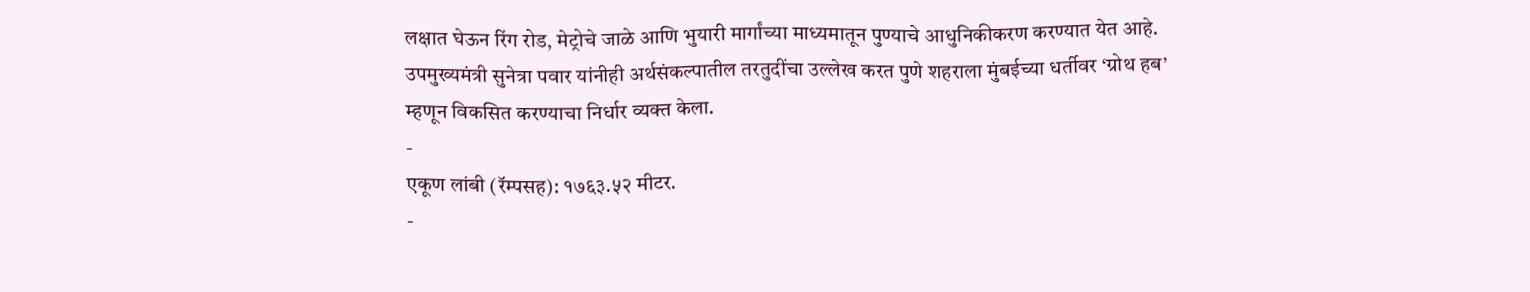लक्षात घेऊन रिंग रोड, मेट्रोचे जाळे आणि भुयारी मार्गांच्या माध्यमातून पुण्याचे आधुनिकीकरण करण्यात येत आहे. उपमुख्यमंत्री सुनेत्रा पवार यांनीही अर्थसंकल्पातील तरतुदींचा उल्लेख करत पुणे शहराला मुंबईच्या धर्तीवर ‘ग्रोथ हब’ म्हणून विकसित करण्याचा निर्धार व्यक्त केला.
-
एकूण लांबी (रॅम्पसह): १७६३.५२ मीटर.
-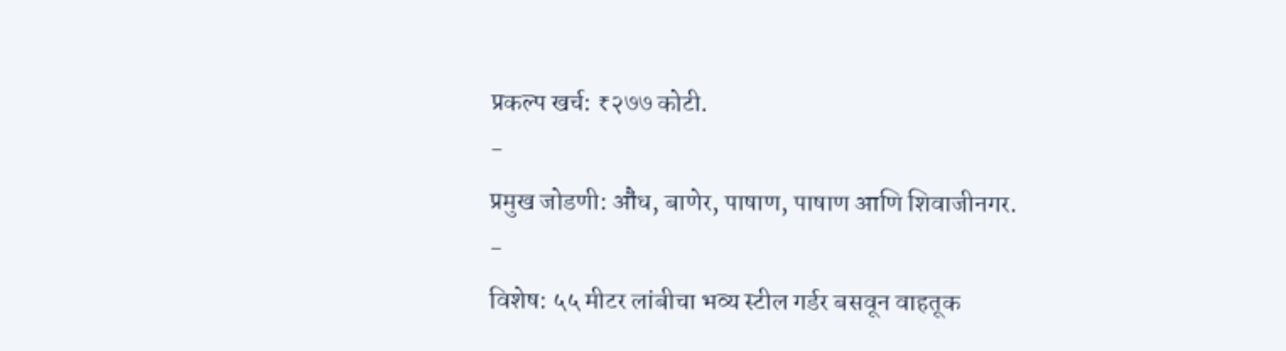प्रकल्प खर्च: ₹२७७ कोटी.
-
प्रमुख जोडणी: औंध, बाणेर, पाषाण, पाषाण आणि शिवाजीनगर.
-
विशेष: ५५ मीटर लांबीचा भव्य स्टील गर्डर बसवून वाहतूक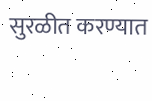सुरळीत करण्यात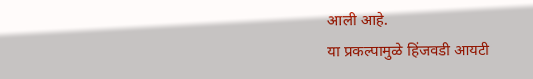आली आहे.
या प्रकल्पामुळे हिंजवडी आयटी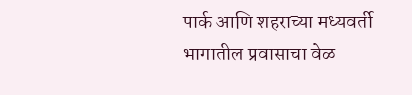पार्क आणि शहराच्या मध्यवर्ती भागातील प्रवासाचा वेळ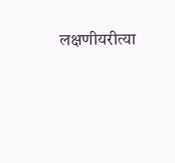लक्षणीयरीत्या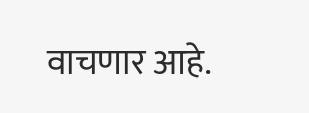वाचणार आहे.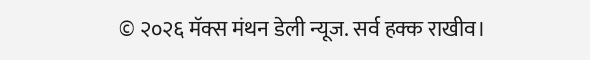© २०२६ मॅक्स मंथन डेली न्यूज. सर्व हक्क राखीव।